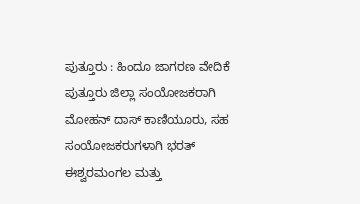ಪುತ್ತೂರು : ಹಿಂದೂ ಜಾಗರಣ ವೇದಿಕೆ ಪುತ್ತೂರು ಜಿಲ್ಲಾ ಸಂಯೋಜಕರಾಗಿ ಮೋಹನ್ ದಾಸ್ ಕಾಣಿಯೂರು, ಸಹ ಸಂಯೋಜಕರುಗಳಾಗಿ ಭರತ್ ಈಶ್ವರಮಂಗಲ ಮತ್ತು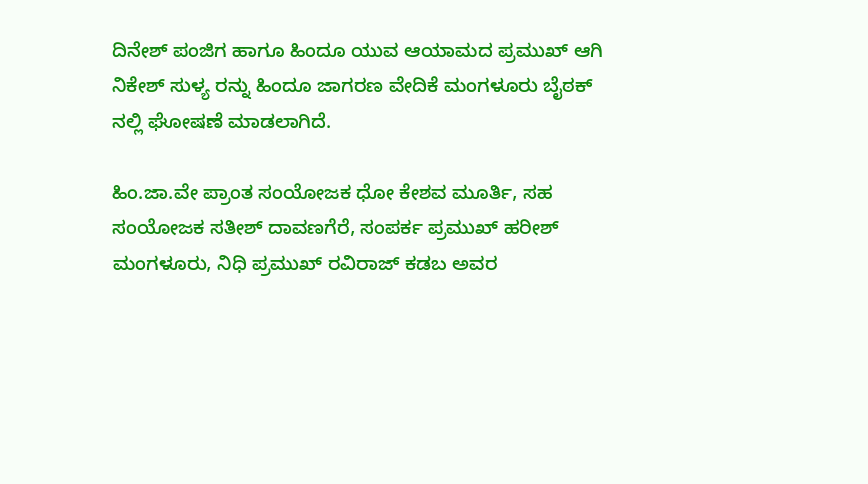ದಿನೇಶ್ ಪಂಜಿಗ ಹಾಗೂ ಹಿಂದೂ ಯುವ ಆಯಾಮದ ಪ್ರಮುಖ್ ಆಗಿ ನಿಕೇಶ್ ಸುಳ್ಯ ರನ್ನು ಹಿಂದೂ ಜಾಗರಣ ವೇದಿಕೆ ಮಂಗಳೂರು ಬೈಠಕ್ ನಲ್ಲಿ ಘೋಷಣೆ ಮಾಡಲಾಗಿದೆ.

ಹಿಂ.ಜಾ.ವೇ ಪ್ರಾಂತ ಸಂಯೋಜಕ ಧೋ ಕೇಶವ ಮೂರ್ತಿ, ಸಹ ಸಂಯೋಜಕ ಸತೀಶ್ ದಾವಣಗೆರೆ, ಸಂಪರ್ಕ ಪ್ರಮುಖ್ ಹರೀಶ್ ಮಂಗಳೂರು, ನಿಧಿ ಪ್ರಮುಖ್ ರವಿರಾಜ್ ಕಡಬ ಅವರ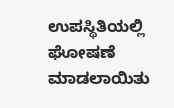ಉಪಸ್ಥಿತಿಯಲ್ಲಿ ಘೋಷಣೆ ಮಾಡಲಾಯಿತು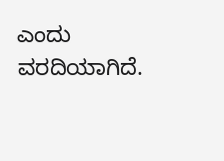ಎಂದು ವರದಿಯಾಗಿದೆ.